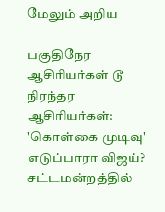மேலும் அறிய

பகுதிநேர ஆசிரியர்கள் டூ நிரந்தர ஆசிரியர்கள்: 'கொள்கை முடிவு' எடுப்பாரா விஜய்? சட்டமன்றத்தில்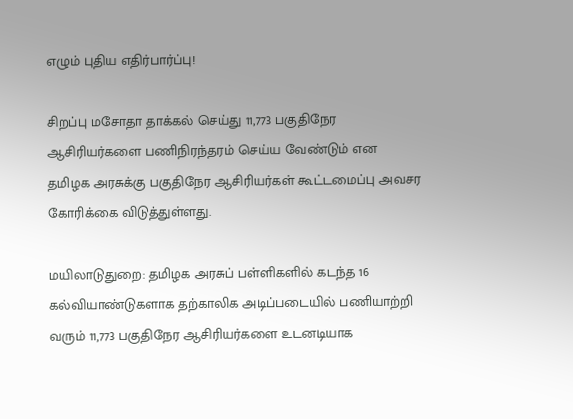எழும் புதிய எதிர்பார்ப்பு!

சிறப்பு மசோதா தாக்கல் செய்து 11,773 பகுதிநேர ஆசிரியர்களை பணிநிரந்தரம் செய்ய வேண்டும் என தமிழக அரசுக்கு பகுதிநேர ஆசிரியர்கள் கூட்டமைப்பு அவசர கோரிக்கை விடுத்துள்ளது.

மயிலாடுதுறை: தமிழக அரசுப் பள்ளிகளில் கடந்த 16 கல்வியாண்டுகளாக தற்காலிக அடிப்படையில் பணியாற்றி வரும் 11,773 பகுதிநேர ஆசிரியர்களை உடனடியாக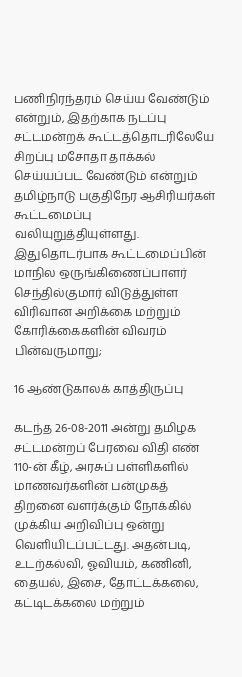பணிநிரந்தரம் செய்ய வேண்டும் என்றும், இதற்காக நடப்பு சட்டமன்றக் கூட்டத்தொடரிலேயே சிறப்பு மசோதா தாக்கல் செய்யப்பட வேண்டும் என்றும் தமிழ்நாடு பகுதிநேர ஆசிரியர்கள் கூட்டமைப்பு வலியுறுத்தியுள்ளது. இதுதொடர்பாக கூட்டமைப்பின் மாநில ஒருங்கிணைப்பாளர் செந்தில்குமார் விடுத்துள்ள விரிவான அறிக்கை மற்றும் கோரிக்கைகளின் விவரம் பின்வருமாறு;

16 ஆண்டுகாலக் காத்திருப்பு

கடந்த 26-08-2011 அன்று தமிழக சட்டமன்றப் பேரவை விதி எண் 110-ன் கீழ், அரசுப் பள்ளிகளில் மாணவர்களின் பன்முகத் திறனை வளர்க்கும் நோக்கில் முக்கிய அறிவிப்பு ஒன்று வெளியிடப்பட்டது. அதன்படி, உடற்கல்வி, ஓவியம், கணினி, தையல், இசை, தோட்டக்கலை, கட்டிடக்கலை மற்றும்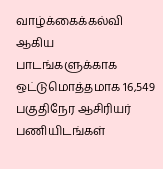வாழ்க்கைக்கல்வி ஆகிய பாடங்களுக்காக ஒட்டுமொத்தமாக 16,549 பகுதிநேர ஆசிரியர் பணியிடங்கள்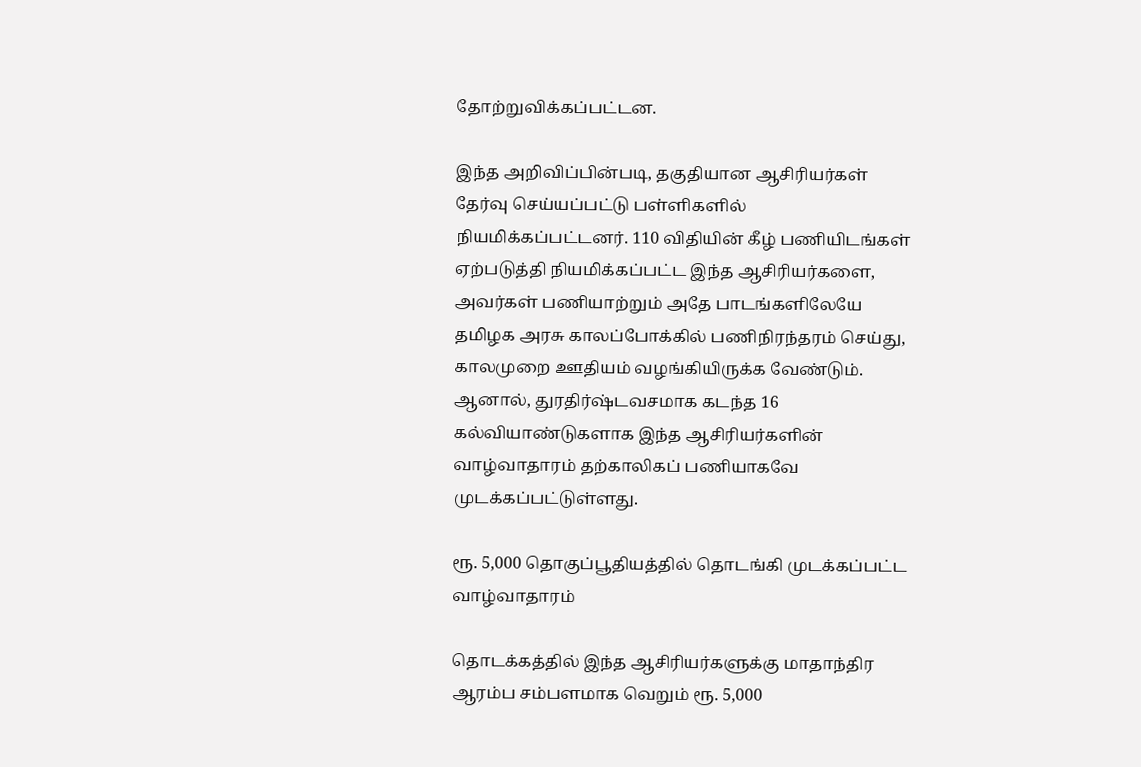தோற்றுவிக்கப்பட்டன.

இந்த அறிவிப்பின்படி, தகுதியான ஆசிரியர்கள் தேர்வு செய்யப்பட்டு பள்ளிகளில் நியமிக்கப்பட்டனர். 110 விதியின் கீழ் பணியிடங்கள் ஏற்படுத்தி நியமிக்கப்பட்ட இந்த ஆசிரியர்களை, அவர்கள் பணியாற்றும் அதே பாடங்களிலேயே தமிழக அரசு காலப்போக்கில் பணிநிரந்தரம் செய்து, காலமுறை ஊதியம் வழங்கியிருக்க வேண்டும். ஆனால், துரதிர்ஷ்டவசமாக கடந்த 16 கல்வியாண்டுகளாக இந்த ஆசிரியர்களின் வாழ்வாதாரம் தற்காலிகப் பணியாகவே முடக்கப்பட்டுள்ளது.

ரூ. 5,000 தொகுப்பூதியத்தில் தொடங்கி முடக்கப்பட்ட வாழ்வாதாரம்

தொடக்கத்தில் இந்த ஆசிரியர்களுக்கு மாதாந்திர ஆரம்ப சம்பளமாக வெறும் ரூ. 5,000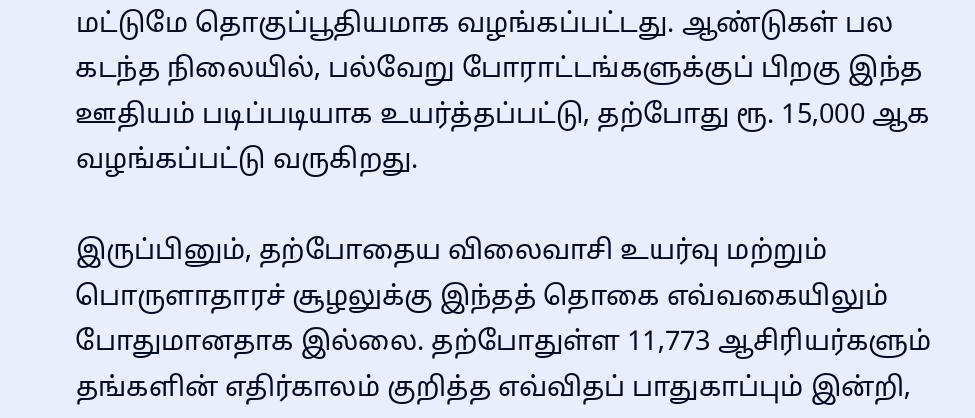மட்டுமே தொகுப்பூதியமாக வழங்கப்பட்டது. ஆண்டுகள் பல கடந்த நிலையில், பல்வேறு போராட்டங்களுக்குப் பிறகு இந்த ஊதியம் படிப்படியாக உயர்த்தப்பட்டு, தற்போது ரூ. 15,000 ஆக வழங்கப்பட்டு வருகிறது.

இருப்பினும், தற்போதைய விலைவாசி உயர்வு மற்றும் பொருளாதாரச் சூழலுக்கு இந்தத் தொகை எவ்வகையிலும் போதுமானதாக இல்லை. தற்போதுள்ள 11,773 ஆசிரியர்களும் தங்களின் எதிர்காலம் குறித்த எவ்விதப் பாதுகாப்பும் இன்றி,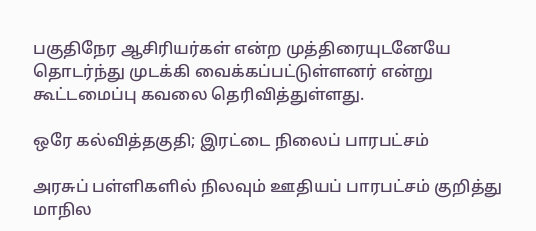பகுதிநேர ஆசிரியர்கள் என்ற முத்திரையுடனேயே தொடர்ந்து முடக்கி வைக்கப்பட்டுள்ளனர் என்று கூட்டமைப்பு கவலை தெரிவித்துள்ளது.

ஒரே கல்வித்தகுதி; இரட்டை நிலைப் பாரபட்சம்

அரசுப் பள்ளிகளில் நிலவும் ஊதியப் பாரபட்சம் குறித்து மாநில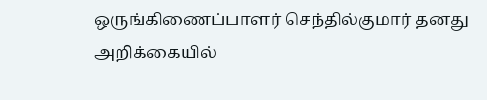ஒருங்கிணைப்பாளர் செந்தில்குமார் தனது அறிக்கையில்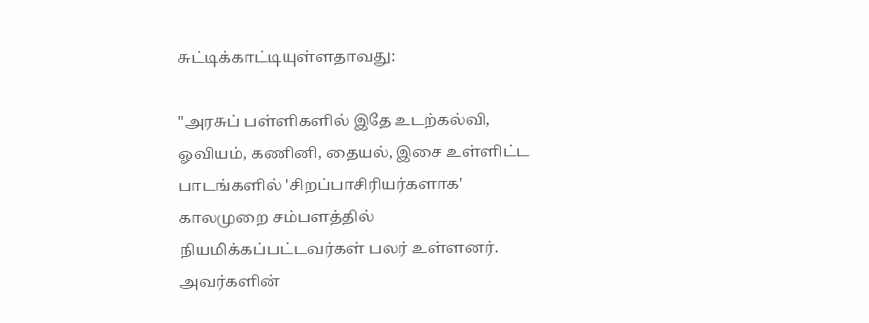சுட்டிக்காட்டியுள்ளதாவது:

"அரசுப் பள்ளிகளில் இதே உடற்கல்வி, ஓவியம், கணினி, தையல், இசை உள்ளிட்ட பாடங்களில் 'சிறப்பாசிரியர்களாக' காலமுறை சம்பளத்தில் நியமிக்கப்பட்டவர்கள் பலர் உள்ளனர். அவர்களின்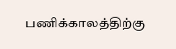பணிக்காலத்திற்கு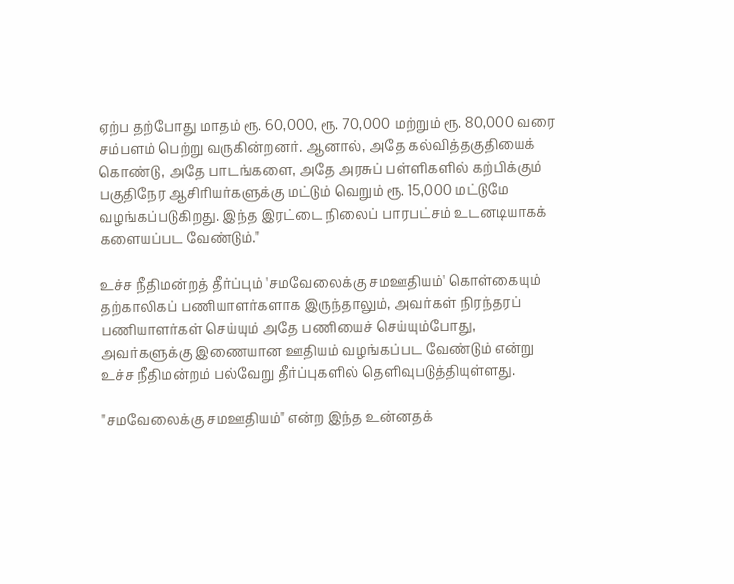ஏற்ப தற்போது மாதம் ரூ. 60,000, ரூ. 70,000 மற்றும் ரூ. 80,000 வரை சம்பளம் பெற்று வருகின்றனர். ஆனால், அதே கல்வித்தகுதியைக் கொண்டு, அதே பாடங்களை, அதே அரசுப் பள்ளிகளில் கற்பிக்கும் பகுதிநேர ஆசிரியர்களுக்கு மட்டும் வெறும் ரூ. 15,000 மட்டுமே வழங்கப்படுகிறது. இந்த இரட்டை நிலைப் பாரபட்சம் உடனடியாகக் களையப்பட வேண்டும்."

உச்ச நீதிமன்றத் தீர்ப்பும் 'சமவேலைக்கு சமஊதியம்' கொள்கையும் தற்காலிகப் பணியாளர்களாக இருந்தாலும், அவர்கள் நிரந்தரப் பணியாளர்கள் செய்யும் அதே பணியைச் செய்யும்போது, அவர்களுக்கு இணையான ஊதியம் வழங்கப்பட வேண்டும் என்று உச்ச நீதிமன்றம் பல்வேறு தீர்ப்புகளில் தெளிவுபடுத்தியுள்ளது.

"சமவேலைக்கு சமஊதியம்" என்ற இந்த உன்னதக்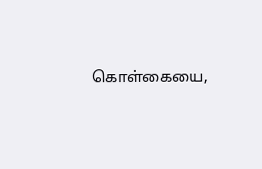கொள்கையை,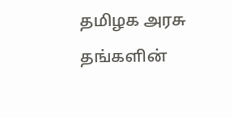தமிழக அரசு தங்களின்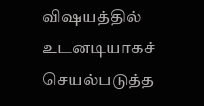விஷயத்தில் உடனடியாகச் செயல்படுத்த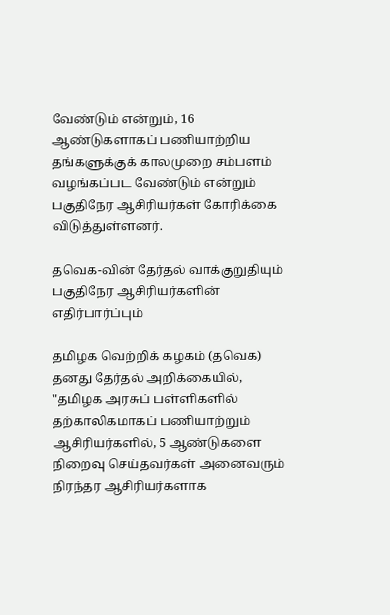வேண்டும் என்றும், 16 ஆண்டுகளாகப் பணியாற்றிய தங்களுக்குக் காலமுறை சம்பளம் வழங்கப்பட வேண்டும் என்றும் பகுதிநேர ஆசிரியர்கள் கோரிக்கை விடுத்துள்ளனர்.

தவெக-வின் தேர்தல் வாக்குறுதியும் பகுதிநேர ஆசிரியர்களின் எதிர்பார்ப்பும்

தமிழக வெற்றிக் கழகம் (தவெக) தனது தேர்தல் அறிக்கையில், "தமிழக அரசுப் பள்ளிகளில் தற்காலிகமாகப் பணியாற்றும் ஆசிரியர்களில், 5 ஆண்டுகளை நிறைவு செய்தவர்கள் அனைவரும் நிரந்தர ஆசிரியர்களாக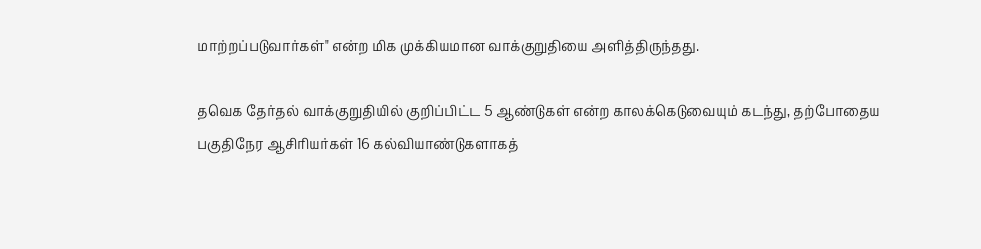மாற்றப்படுவார்கள்" என்ற மிக முக்கியமான வாக்குறுதியை அளித்திருந்தது.

தவெக தேர்தல் வாக்குறுதியில் குறிப்பிட்ட 5 ஆண்டுகள் என்ற காலக்கெடுவையும் கடந்து, தற்போதைய பகுதிநேர ஆசிரியர்கள் 16 கல்வியாண்டுகளாகத்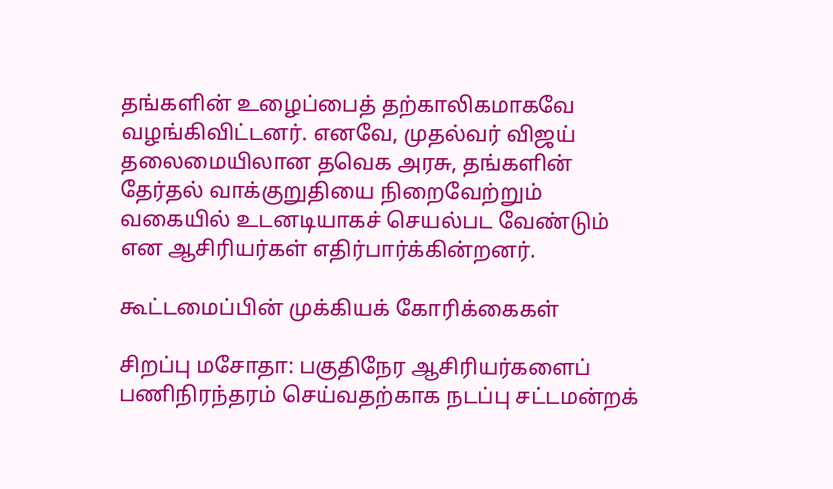தங்களின் உழைப்பைத் தற்காலிகமாகவே வழங்கிவிட்டனர். எனவே, முதல்வர் விஜய் தலைமையிலான தவெக அரசு, தங்களின் தேர்தல் வாக்குறுதியை நிறைவேற்றும் வகையில் உடனடியாகச் செயல்பட வேண்டும் என ஆசிரியர்கள் எதிர்பார்க்கின்றனர்.

கூட்டமைப்பின் முக்கியக் கோரிக்கைகள்

சிறப்பு மசோதா: பகுதிநேர ஆசிரியர்களைப் பணிநிரந்தரம் செய்வதற்காக நடப்பு சட்டமன்றக்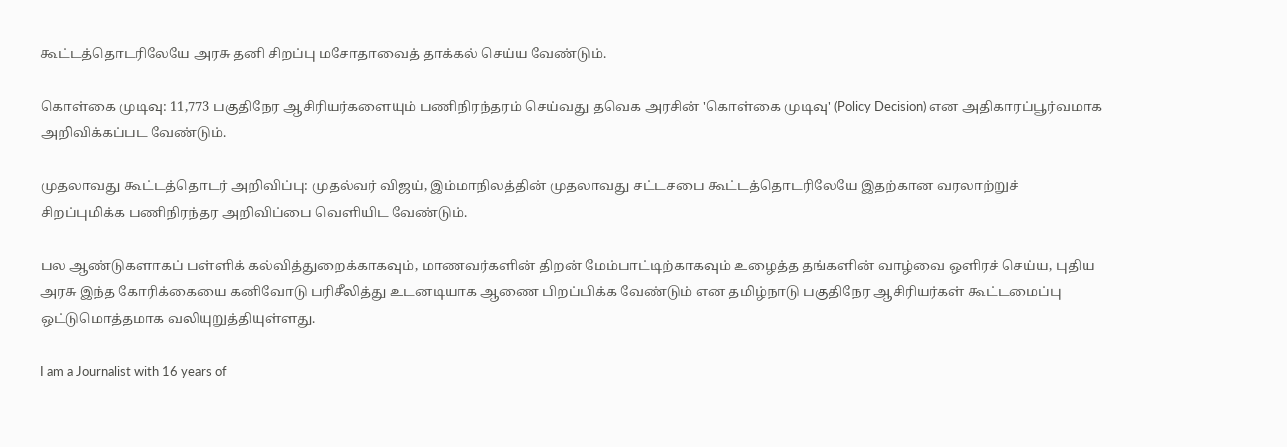கூட்டத்தொடரிலேயே அரசு தனி சிறப்பு மசோதாவைத் தாக்கல் செய்ய வேண்டும்.

கொள்கை முடிவு: 11,773 பகுதிநேர ஆசிரியர்களையும் பணிநிரந்தரம் செய்வது தவெக அரசின் 'கொள்கை முடிவு' (Policy Decision) என அதிகாரப்பூர்வமாக அறிவிக்கப்பட வேண்டும்.

முதலாவது கூட்டத்தொடர் அறிவிப்பு: முதல்வர் விஜய், இம்மாநிலத்தின் முதலாவது சட்டசபை கூட்டத்தொடரிலேயே இதற்கான வரலாற்றுச் சிறப்புமிக்க பணிநிரந்தர அறிவிப்பை வெளியிட வேண்டும்.

பல ஆண்டுகளாகப் பள்ளிக் கல்வித்துறைக்காகவும், மாணவர்களின் திறன் மேம்பாட்டிற்காகவும் உழைத்த தங்களின் வாழ்வை ஒளிரச் செய்ய, புதிய அரசு இந்த கோரிக்கையை கனிவோடு பரிசீலித்து உடனடியாக ஆணை பிறப்பிக்க வேண்டும் என தமிழ்நாடு பகுதிநேர ஆசிரியர்கள் கூட்டமைப்பு ஒட்டுமொத்தமாக வலியுறுத்தியுள்ளது.

I am a Journalist with 16 years of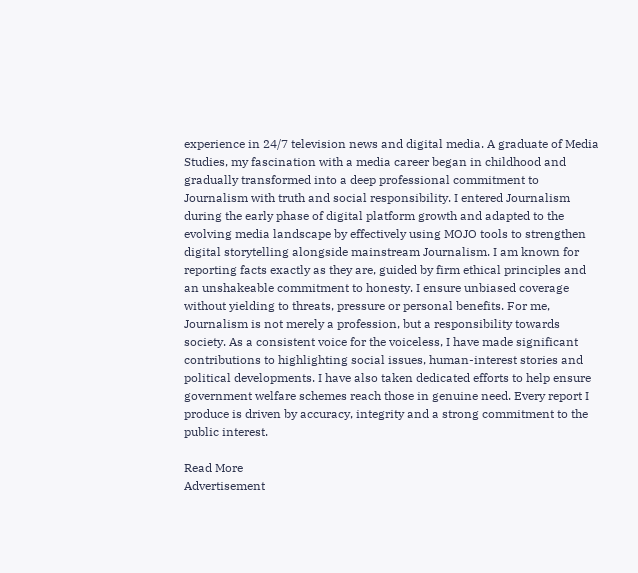experience in 24/7 television news and digital media. A graduate of Media Studies, my fascination with a media career began in childhood and gradually transformed into a deep professional commitment to Journalism with truth and social responsibility. I entered Journalism during the early phase of digital platform growth and adapted to the evolving media landscape by effectively using MOJO tools to strengthen digital storytelling alongside mainstream Journalism. I am known for reporting facts exactly as they are, guided by firm ethical principles and an unshakeable commitment to honesty. I ensure unbiased coverage without yielding to threats, pressure or personal benefits. For me, Journalism is not merely a profession, but a responsibility towards society. As a consistent voice for the voiceless, I have made significant contributions to highlighting social issues, human-interest stories and political developments. I have also taken dedicated efforts to help ensure government welfare schemes reach those in genuine need. Every report I produce is driven by accuracy, integrity and a strong commitment to the public interest.

Read More
Advertisement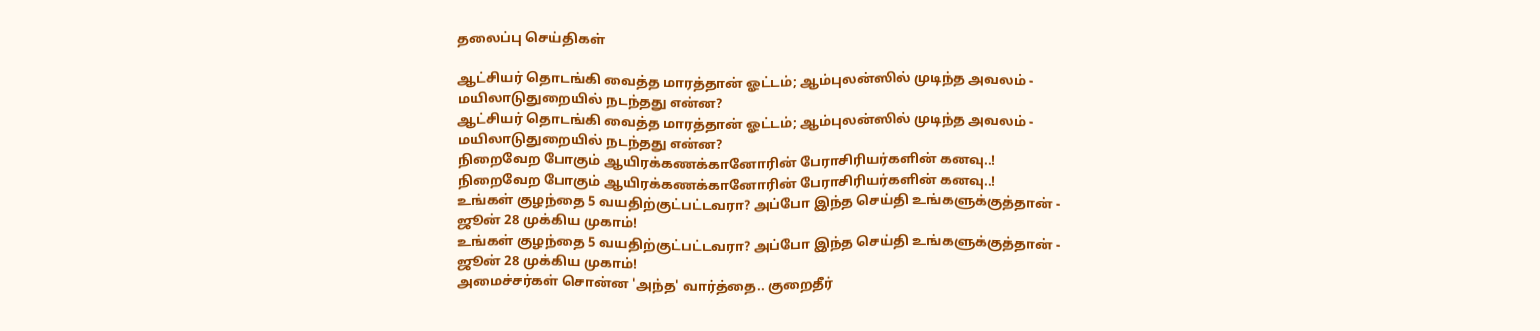தலைப்பு செய்திகள்

ஆட்சியர் தொடங்கி வைத்த மாரத்தான் ஓட்டம்; ஆம்புலன்ஸில் முடிந்த அவலம் - மயிலாடுதுறையில் நடந்தது என்ன?
ஆட்சியர் தொடங்கி வைத்த மாரத்தான் ஓட்டம்; ஆம்புலன்ஸில் முடிந்த அவலம் - மயிலாடுதுறையில் நடந்தது என்ன?
நிறைவேற போகும் ஆயிரக்கணக்கானோரின் பேராசிரியர்களின் கனவு..!
நிறைவேற போகும் ஆயிரக்கணக்கானோரின் பேராசிரியர்களின் கனவு..!
உங்கள் குழந்தை 5 வயதிற்குட்பட்டவரா? அப்போ இந்த செய்தி உங்களுக்குத்தான் - ஜூன் 28 முக்கிய முகாம்!
உங்கள் குழந்தை 5 வயதிற்குட்பட்டவரா? அப்போ இந்த செய்தி உங்களுக்குத்தான் - ஜூன் 28 முக்கிய முகாம்!
அமைச்சர்கள் சொன்ன 'அந்த' வார்த்தை.. குறைதீர்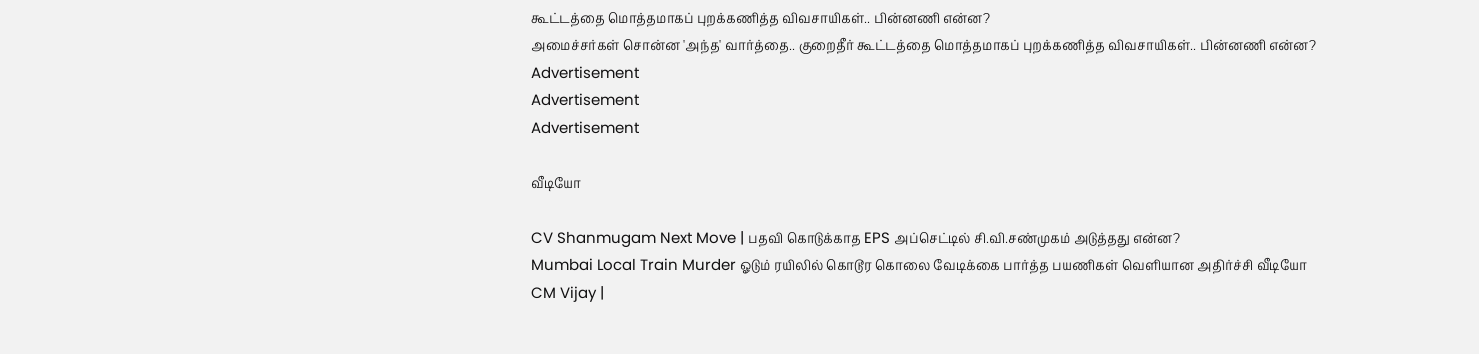கூட்டத்தை மொத்தமாகப் புறக்கணித்த விவசாயிகள்.. பின்னணி என்ன?
அமைச்சர்கள் சொன்ன 'அந்த' வார்த்தை.. குறைதீர் கூட்டத்தை மொத்தமாகப் புறக்கணித்த விவசாயிகள்.. பின்னணி என்ன?
Advertisement
Advertisement
Advertisement

வீடியோ

CV Shanmugam Next Move | பதவி கொடுக்காத EPS அப்செட்டில் சி.வி.சண்முகம் அடுத்தது என்ன?
Mumbai Local Train Murder ஓடும் ரயிலில் கொடூர கொலை வேடிக்கை பார்த்த பயணிகள் வெளியான அதிர்ச்சி வீடியோ
CM Vijay |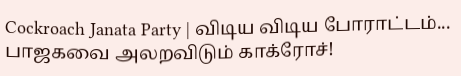Cockroach Janata Party | விடிய விடிய போராட்டம்... பாஜகவை அலறவிடும் காக்ரோச்!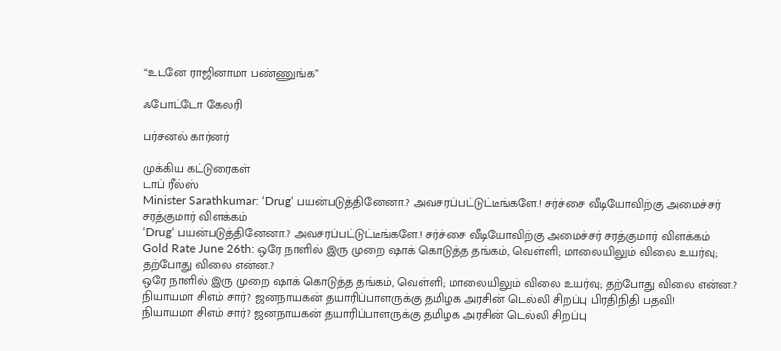“உடனே ராஜினாமா பண்ணுங்க”

ஃபோட்டோ கேலரி

பர்சனல் கார்னர்

முக்கிய கட்டுரைகள்
டாப் ரீல்ஸ்
Minister Sarathkumar: ‘Drug‘ பயன்படுத்தினேனா.? அவசரப்பட்டுட்டீங்களே.! சர்ச்சை வீடியோவிற்கு அமைச்சர் சரத்குமார் விளக்கம்
‘Drug‘ பயன்படுத்தினேனா.? அவசரப்பட்டுட்டீங்களே.! சர்ச்சை வீடியோவிற்கு அமைச்சர் சரத்குமார் விளக்கம்
Gold Rate June 26th: ஒரே நாளில் இரு முறை ஷாக் கொடுத்த தங்கம், வெள்ளி; மாலையிலும் விலை உயர்வு; தற்போது விலை என்ன.?
ஒரே நாளில் இரு முறை ஷாக் கொடுத்த தங்கம், வெள்ளி; மாலையிலும் விலை உயர்வு; தற்போது விலை என்ன.?
நியாயமா சிஎம் சார்? ஜனநாயகன் தயாரிப்பாளருக்கு தமிழக அரசின் டெல்லி சிறப்பு பிரதிநிதி பதவி!
நியாயமா சிஎம் சார்? ஜனநாயகன் தயாரிப்பாளருக்கு தமிழக அரசின் டெல்லி சிறப்பு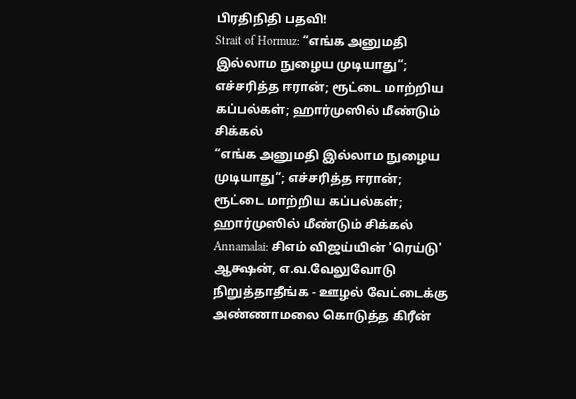பிரதிநிதி பதவி!
Strait of Hormuz: “எங்க அனுமதி இல்லாம நுழைய முடியாது“; எச்சரித்த ஈரான்; ரூட்டை மாற்றிய கப்பல்கள்; ஹார்முஸில் மீண்டும் சிக்கல்
“எங்க அனுமதி இல்லாம நுழைய முடியாது“; எச்சரித்த ஈரான்; ரூட்டை மாற்றிய கப்பல்கள்; ஹார்முஸில் மீண்டும் சிக்கல்
Annamalai: சிஎம் விஜய்யின் 'ரெய்டு' ஆக்ஷன், எ.வ.வேலுவோடு நிறுத்தாதீங்க - ஊழல் வேட்டைக்கு அண்ணாமலை கொடுத்த கிரீன்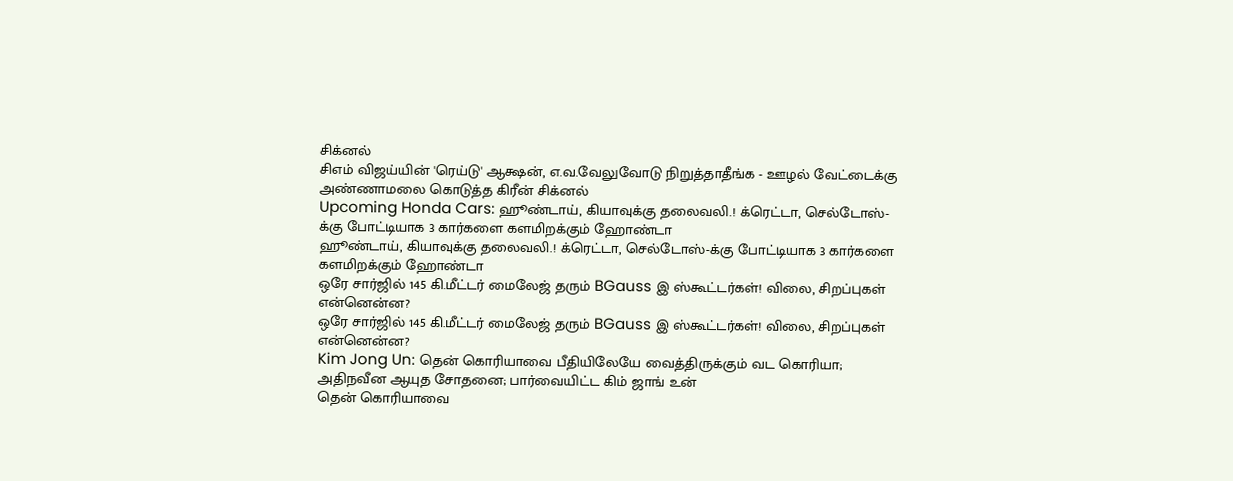சிக்னல்
சிஎம் விஜய்யின் 'ரெய்டு' ஆக்ஷன், எ.வ.வேலுவோடு நிறுத்தாதீங்க - ஊழல் வேட்டைக்கு அண்ணாமலை கொடுத்த கிரீன் சிக்னல்
Upcoming Honda Cars: ஹூண்டாய், கியாவுக்கு தலைவலி.! க்ரெட்டா, செல்டோஸ்-க்கு போட்டியாக 3 கார்களை களமிறக்கும் ஹோண்டா
ஹூண்டாய், கியாவுக்கு தலைவலி.! க்ரெட்டா, செல்டோஸ்-க்கு போட்டியாக 3 கார்களை களமிறக்கும் ஹோண்டா
ஒரே சார்ஜில் 145 கி.மீட்டர் மைலேஜ் தரும் BGauss இ ஸ்கூட்டர்கள்! விலை, சிறப்புகள் என்னென்ன?
ஒரே சார்ஜில் 145 கி.மீட்டர் மைலேஜ் தரும் BGauss இ ஸ்கூட்டர்கள்! விலை, சிறப்புகள் என்னென்ன?
Kim Jong Un: தென் கொரியாவை பீதியிலேயே வைத்திருக்கும் வட கொரியா; அதிநவீன ஆயுத சோதனை; பார்வையிட்ட கிம் ஜாங் உன்
தென் கொரியாவை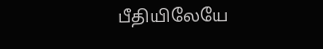பீதியிலேயே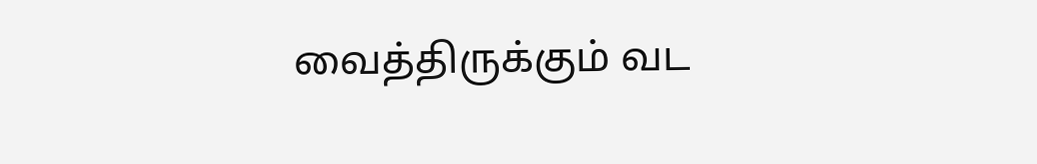வைத்திருக்கும் வட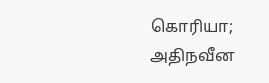கொரியா; அதிநவீன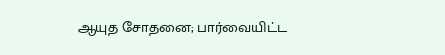ஆயுத சோதனை; பார்வையிட்ட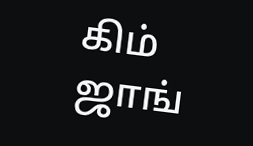கிம் ஜாங்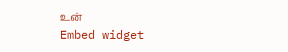உன்
Embed widget